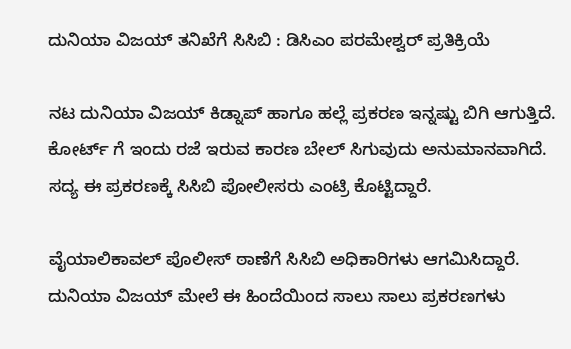ದುನಿಯಾ ವಿಜಯ್ ತನಿಖೆಗೆ ಸಿಸಿಬಿ : ಡಿಸಿಎಂ ಪರಮೇಶ್ವರ್ ಪ್ರತಿಕ್ರಿಯೆ

ನಟ ದುನಿಯಾ ವಿಜಯ್ ಕಿಡ್ನಾಪ್ ಹಾಗೂ ಹಲ್ಲೆ ಪ್ರಕರಣ ಇನ್ನಷ್ಟು ಬಿಗಿ ಆಗುತ್ತಿದೆ. ಕೋರ್ಟ್ ಗೆ ಇಂದು ರಜೆ ಇರುವ ಕಾರಣ ಬೇಲ್ ಸಿಗುವುದು ಅನುಮಾನವಾಗಿದೆ. ಸದ್ಯ ಈ ಪ್ರಕರಣಕ್ಕೆ ಸಿಸಿಬಿ ಪೋಲೀಸರು ಎಂಟ್ರಿ ಕೊಟ್ಟಿದ್ದಾರೆ.

ವೈಯಾಲಿಕಾವಲ್ ಪೊಲೀಸ್ ಠಾಣೆಗೆ ಸಿಸಿಬಿ ಅಧಿಕಾರಿಗಳು ಆಗಮಿಸಿದ್ದಾರೆ. ದುನಿಯಾ ವಿಜಯ್ ಮೇಲೆ ಈ ಹಿಂದೆಯಿಂದ ಸಾಲು ಸಾಲು ಪ್ರಕರಣಗಳು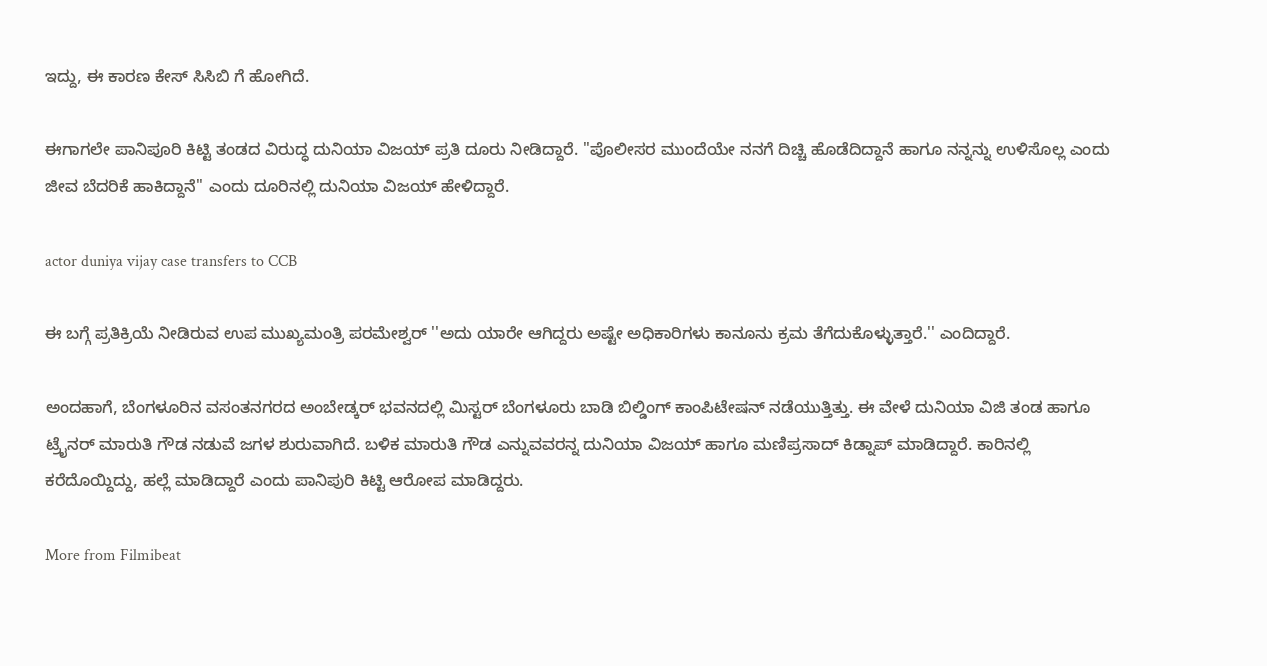ಇದ್ದು, ಈ ಕಾರಣ ಕೇಸ್ ಸಿಸಿಬಿ ಗೆ ಹೋಗಿದೆ.

ಈಗಾಗಲೇ ಪಾನಿಪೂರಿ ಕಿಟ್ಟಿ ತಂಡದ ವಿರುದ್ಧ ದುನಿಯಾ ವಿಜಯ್ ಪ್ರತಿ ದೂರು ನೀಡಿದ್ದಾರೆ. ''ಪೊಲೀಸರ ಮುಂದೆಯೇ ನನಗೆ ದಿಚ್ಚಿ ಹೊಡೆದಿದ್ದಾನೆ ಹಾಗೂ ನನ್ನನ್ನು ಉಳಿಸೊಲ್ಲ ಎಂದು ಜೀವ ಬೆದರಿಕೆ ಹಾಕಿದ್ದಾನೆ'' ಎಂದು ದೂರಿನಲ್ಲಿ ದುನಿಯಾ ವಿಜಯ್ ಹೇಳಿದ್ದಾರೆ.

actor duniya vijay case transfers to CCB

ಈ ಬಗ್ಗೆ ಪ್ರತಿಕ್ರಿಯೆ ನೀಡಿರುವ ಉಪ ಮುಖ್ಯಮಂತ್ರಿ ಪರಮೇಶ್ವರ್ ''ಅದು ಯಾರೇ ಆಗಿದ್ದರು ಅಷ್ಟೇ ಅಧಿಕಾರಿಗಳು ಕಾನೂನು ಕ್ರಮ ತೆಗೆದುಕೊಳ್ಳುತ್ತಾರೆ.'' ಎಂದಿದ್ದಾರೆ.

ಅಂದಹಾಗೆ, ಬೆಂಗಳೂರಿನ ವಸಂತನಗರದ ಅಂಬೇಡ್ಕರ್ ಭವನದಲ್ಲಿ ಮಿಸ್ಟರ್ ಬೆಂಗಳೂರು ಬಾಡಿ ಬಿಲ್ಡಿಂಗ್ ಕಾಂಪಿಟೇಷನ್ ನಡೆಯುತ್ತಿತ್ತು. ಈ ವೇಳೆ ದುನಿಯಾ ವಿಜಿ ತಂಡ ಹಾಗೂ ಟ್ರೈನರ್ ಮಾರುತಿ ಗೌಡ ನಡುವೆ ಜಗಳ ಶುರುವಾಗಿದೆ. ಬಳಿಕ ಮಾರುತಿ ಗೌಡ ಎನ್ನುವವರನ್ನ ದುನಿಯಾ ವಿಜಯ್ ಹಾಗೂ ಮಣಿಪ್ರಸಾದ್ ಕಿಡ್ನಾಪ್ ಮಾಡಿದ್ದಾರೆ. ಕಾರಿನಲ್ಲಿ ಕರೆದೊಯ್ದಿದ್ದು, ಹಲ್ಲೆ ಮಾಡಿದ್ದಾರೆ ಎಂದು ಪಾನಿಪುರಿ ಕಿಟ್ಟಿ ಆರೋಪ ಮಾಡಿದ್ದರು.

More from Filmibeat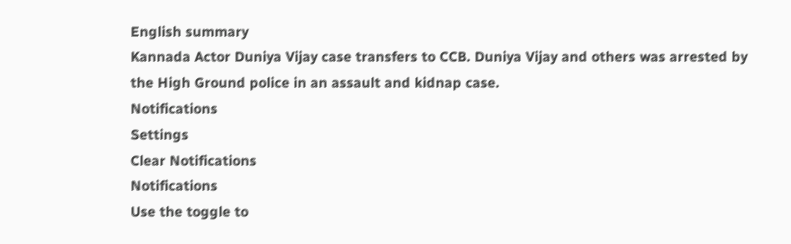English summary
Kannada Actor Duniya Vijay case transfers to CCB. Duniya Vijay and others was arrested by the High Ground police in an assault and kidnap case.
Notifications
Settings
Clear Notifications
Notifications
Use the toggle to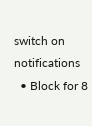switch on notifications
  • Block for 8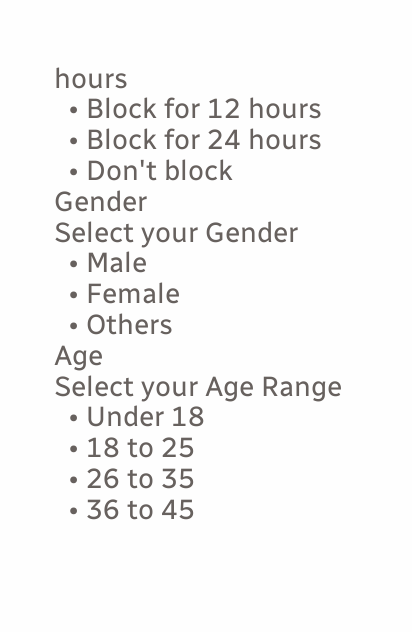hours
  • Block for 12 hours
  • Block for 24 hours
  • Don't block
Gender
Select your Gender
  • Male
  • Female
  • Others
Age
Select your Age Range
  • Under 18
  • 18 to 25
  • 26 to 35
  • 36 to 45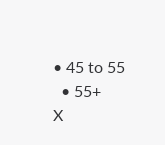• 45 to 55
  • 55+
X